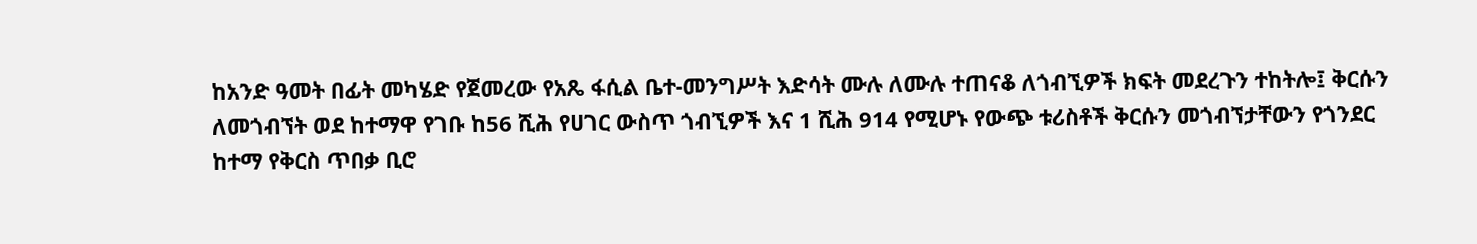ከአንድ ዓመት በፊት መካሄድ የጀመረው የአጼ ፋሲል ቤተ-መንግሥት እድሳት ሙሉ ለሙሉ ተጠናቆ ለጎብኚዎች ክፍት መደረጉን ተከትሎ፤ ቅርሱን ለመጎብኘት ወደ ከተማዋ የገቡ ከ56 ሺሕ የሀገር ውስጥ ጎብኚዎች እና 1 ሺሕ 914 የሚሆኑ የውጭ ቱሪስቶች ቅርሱን መጎብኘታቸውን የጎንደር ከተማ የቅርስ ጥበቃ ቢሮ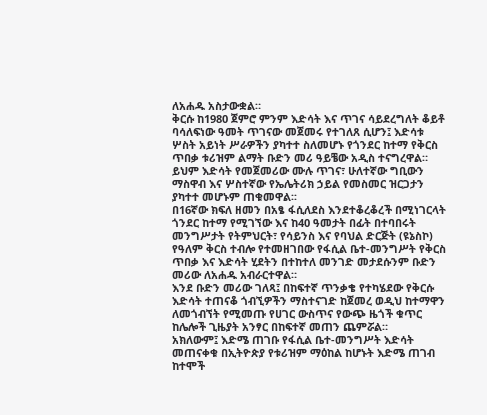ለአሐዱ አስታውቋል።
ቅርሱ ከ1980 ጀምሮ ምንም እድሳት እና ጥገና ሳይደረግለት ቆይቶ ባሳለፍነው ዓመት ጥገናው መጀመሩ የተገለጸ ሲሆን፤ እድሳቱ ሦስት አይነት ሥራዎችን ያካተተ ስለመሆኑ የጎንደር ከተማ የቅርስ ጥበቃ ቱሪዝም ልማት ቡድን መሪ ዓይቼው አዲስ ተናግረዋል።
ይህም እድሳት የመጀመሪው ሙሉ ጥገና፣ ሁለተኛው ግቢውን ማስዋብ እና ሦስተኛው የኤሌትሪክ ኃይል የመስመር ዝርጋታን ያካተተ መሆኑም ጠቁመዋል፡፡
በ16ኛው ክፍለ ዘመን በአፄ ፋሲለደስ እንደተቆረቆረች በሚነገርላት ጎንደር ከተማ የሚገኘው እና ከ40 ዓመታት በፊት በተባበሩት መንግሥታት የትምህርት፣ የሳይንስ እና የባህል ድርጅት (ዩኔስኮ) የዓለም ቅርስ ተብሎ የተመዘገበው የፋሲል ቤተ-መንግሥት የቅርስ ጥበቃ እና እድሳት ሂደትን በተከተለ መንገድ መታደሱንም ቡድን መሪው ለአሐዱ አብራርተዋል።
እንደ ቡድን መሪው ገለጻ፤ በከፍተኛ ጥንቃቄ የተካሄደው የቅርሱ እድሳት ተጠናቆ ጎብኚዎችን ማስተናገድ ከጀመረ ወዲህ ከተማዋን ለመጎብኘት የሚመጡ የሀገር ውስጥና የውጭ ዜጎች ቁጥር ከሌሎች ጊዜያት አንፃር በከፍተኛ መጠን ጨምሯል።
አክለውም፤ እድሜ ጠገቡ የፋሲል ቤተ-መንግሥት እድሳት መጠናቀቁ በኢትዮጵያ የቱሪዝም ማዕከል ከሆኑት እድሜ ጠገብ ከተሞች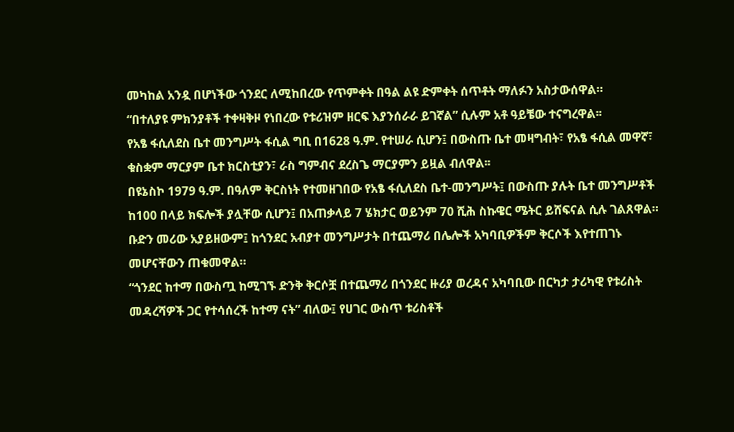መካከል አንዷ በሆነችው ጎንደር ለሚከበረው የጥምቀት በዓል ልዩ ድምቀት ሰጥቶት ማለፉን አስታውሰዋል።
“በተለያዩ ምክንያቶች ተቀዛቅዞ የነበረው የቱሪዝም ዘርፍ እያንሰራራ ይገኛል” ሲሉም አቶ ዓይቼው ተናግረዋል፡፡
የአፄ ፋሲለደስ ቤተ መንግሥት ፋሲል ግቢ በ1628 ዓ.ም. የተሠራ ሲሆን፤ በውስጡ ቤተ መዛግብት፣ የአፄ ፋሲል መዋኛ፣ ቁስቋም ማርያም ቤተ ክርስቲያን፣ ራስ ግምብና ደረስጌ ማርያምን ይዟል ብለዋል፡፡
በዩኔስኮ 1979 ዓ.ም. በዓለም ቅርስነት የተመዘገበው የአፄ ፋሲለደስ ቤተ-መንግሥት፤ በውስጡ ያሉት ቤተ መንግሥቶች ከ100 በላይ ክፍሎች ያሏቸው ሲሆን፤ በአጠቃላይ 7 ሄክታር ወይንም 70 ሺሕ ስኩዌር ሜትር ይሸፍናል ሲሉ ገልጸዋል።
ቡድን መሪው አያይዘውም፤ ከጎንደር አብያተ መንግሥታት በተጨማሪ በሌሎች አካባቢዎችም ቅርሶች እየተጠገኑ መሆናቸውን ጠቁመዋል።
“ጎንደር ከተማ በውስጧ ከሚገኙ ድንቅ ቅርሶቿ በተጨማሪ በጎንደር ዙሪያ ወረዳና አካባቢው በርካታ ታሪካዊ የቱሪስት መዳረሻዎች ጋር የተሳሰረች ከተማ ናት” ብለው፤ የሀገር ውስጥ ቱሪስቶች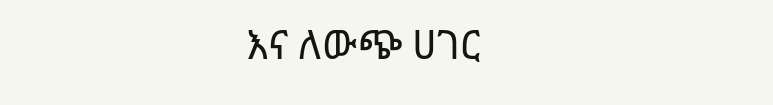እና ለውጭ ሀገር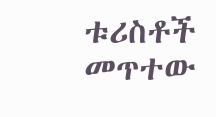ቱሪስቶች መጥተው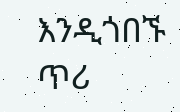እንዲጎበኙ ጥሪ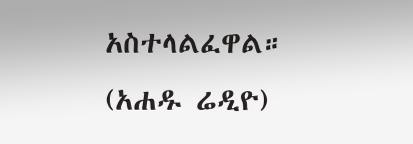አስተላልፈዋል።
(አሐዱ ሬዲዮ)